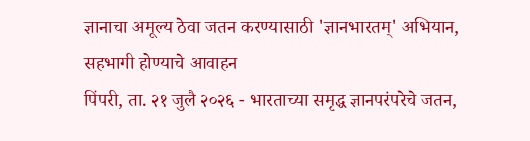ज्ञानाचा अमूल्य ठेवा जतन करण्यासाठी 'ज्ञानभारतम्' अभियान, सहभागी होण्याचे आवाहन
पिंपरी, ता. २१ जुलै २०२६ - भारताच्या समृद्ध ज्ञानपरंपरेचे जतन,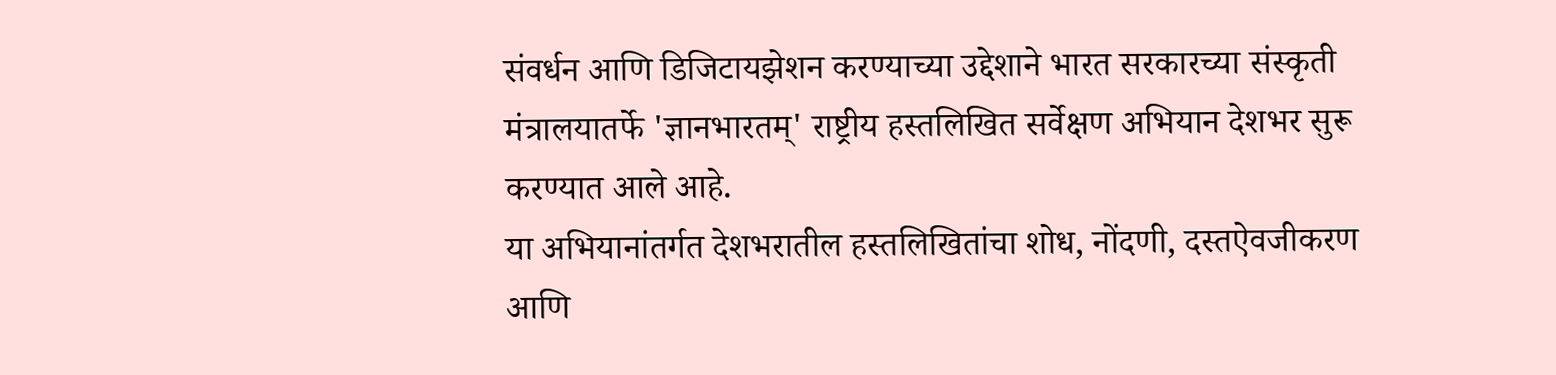संवर्धन आणि डिजिटायझेशन करण्याच्या उद्देशाने भारत सरकारच्या संस्कृती मंत्रालयातर्फे 'ज्ञानभारतम्' राष्ट्रीय हस्तलिखित सर्वेक्षण अभियान देशभर सुरू करण्यात आले आहे.
या अभियानांतर्गत देशभरातील हस्तलिखितांचा शोध, नोंदणी, दस्तऐवजीकरण आणि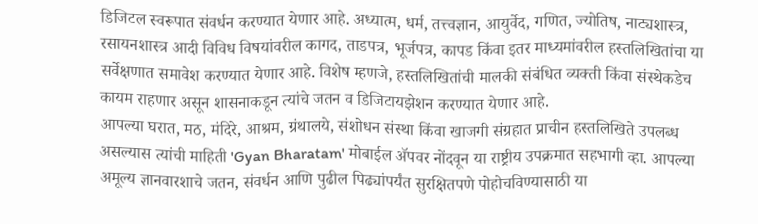डिजिटल स्वरूपात संवर्धन करण्यात येणार आहे. अध्यात्म, धर्म, तत्त्वज्ञान, आयुर्वेद, गणित, ज्योतिष, नाट्यशास्त्र, रसायनशास्त्र आदी विविध विषयांवरील कागद, ताडपत्र, भूर्जपत्र, कापड किंवा इतर माध्यमांवरील हस्तलिखितांचा या सर्वेक्षणात समावेश करण्यात येणार आहे. विशेष म्हणजे, हस्तलिखितांची मालकी संबंधित व्यक्ती किंवा संस्थेकडेच कायम राहणार असून शासनाकडून त्यांचे जतन व डिजिटायझेशन करण्यात येणार आहे.
आपल्या घरात, मठ, मंदिरे, आश्रम, ग्रंथालये, संशोधन संस्था किंवा खाजगी संग्रहात प्राचीन हस्तलिखिते उपलब्ध असल्यास त्यांची माहिती 'Gyan Bharatam' मोबाईल ॲपवर नोंदवून या राष्ट्रीय उपक्रमात सहभागी व्हा. आपल्या अमूल्य ज्ञानवारशाचे जतन, संवर्धन आणि पुढील पिढ्यांपर्यंत सुरक्षितपणे पोहोचविण्यासाठी या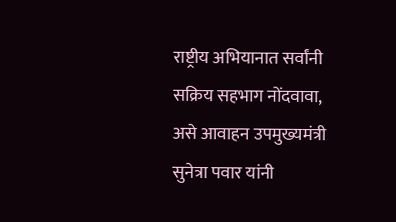राष्ट्रीय अभियानात सर्वांनी सक्रिय सहभाग नोंदवावा, असे आवाहन उपमुख्यमंत्री सुनेत्रा पवार यांनी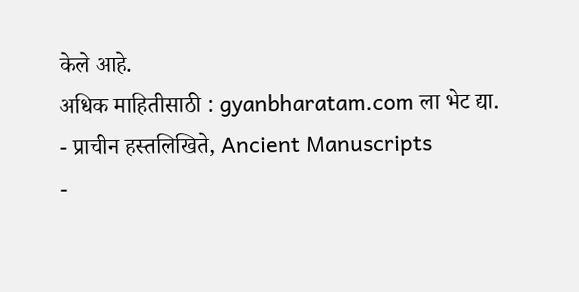केले आहे.
अधिक माहितीसाठी : gyanbharatam.com ला भेट द्या.
- प्राचीन हस्तलिखिते, Ancient Manuscripts
-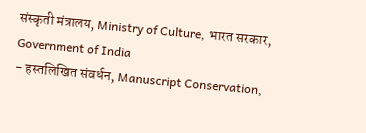संस्कृती मंत्रालय, Ministry of Culture, भारत सरकार, Government of India
- हस्तलिखित संवर्धन, Manuscript Conservation,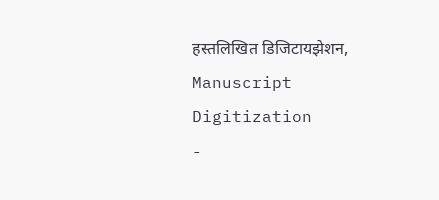हस्तलिखित डिजिटायझेशन, Manuscript Digitization
-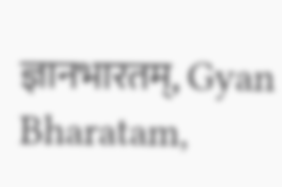ज्ञानभारतम्, Gyan Bharatam,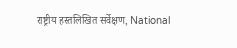राष्ट्रीय हस्तलिखित सर्वेक्षण, National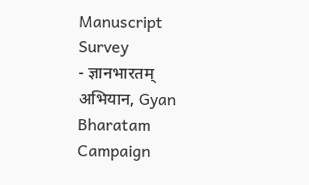Manuscript Survey
- ज्ञानभारतम् अभियान, Gyan Bharatam Campaign